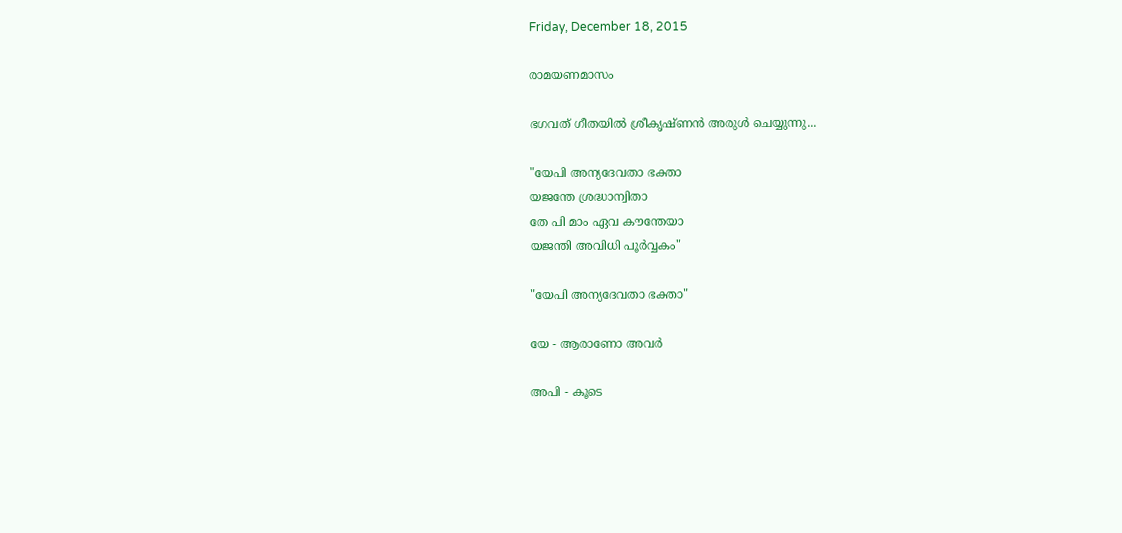Friday, December 18, 2015

രാമയണമാസം

ഭഗവത് ഗീതയിൽ ശ്രീകൃഷ്ണൻ അരുൾ ചെയ്യുന്നു...

"യേപി അന്യദേവതാ ഭക്താ
യജന്തേ ശ്രദ്ധാന്വിതാ
തേ പി മാം ഏവ കൗന്തേയാ
യജന്തി അവിധി പൂർവ്വകം"

"യേപി അന്യദേവതാ ഭക്താ"

യേ - ആരാണോ അവർ

അപി - കൂടെ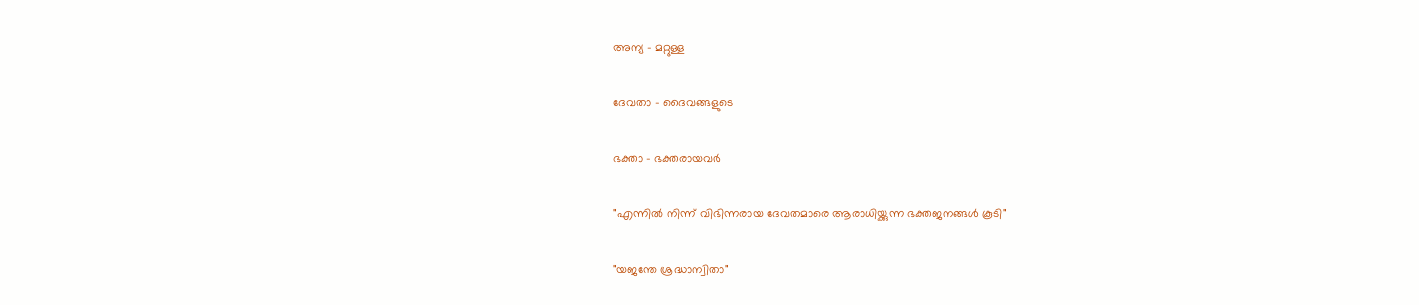അന്യ - മറ്റുള്ള

ദേവതാ - ദൈവങ്ങളുടെ

ഭക്താ - ഭക്തരായവർ

"എന്നിൽ നിന്ന് വിഭിന്നരായ ദേവതമാരെ ആരാധിയ്ക്കുന്ന ഭക്തജനങ്ങൾ കൂടി"

"യജന്തേ ശ്രദ്ധാന്വിതാ"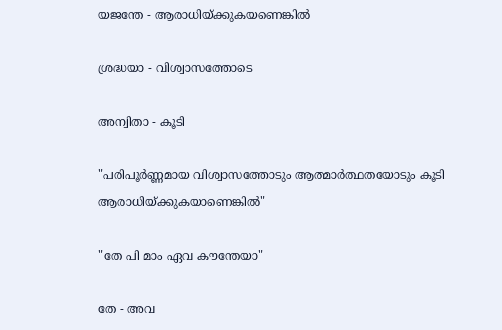യജന്തേ - ആരാധിയ്ക്കുകയണെങ്കിൽ

ശ്രദ്ധയാ - വിശ്വാസത്തോടെ

അന്വിതാ - കൂടി

"പരിപൂർണ്ണമായ വിശ്വാസത്തോടും ആത്മാർത്ഥതയോടും കൂടി ആരാധിയ്ക്കുകയാണെങ്കിൽ"

"തേ പി മാം ഏവ കൗന്തേയാ"

തേ - അവ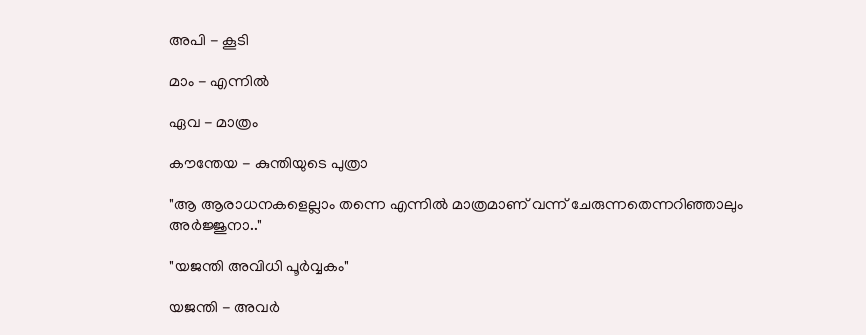അപി - കൂടി

മാം - എന്നിൽ

ഏവ - മാത്രം

കൗന്തേയ - കുന്തിയുടെ പുത്രാ

"ആ ആരാധനകളെല്ലാം തന്നെ എന്നിൽ മാത്രമാണ് വന്ന് ചേരുന്നതെന്നറിഞ്ഞാലും അർജ്ജുനാ.."

"യജന്തി അവിധി പൂർവ്വകം"

യജന്തി - അവർ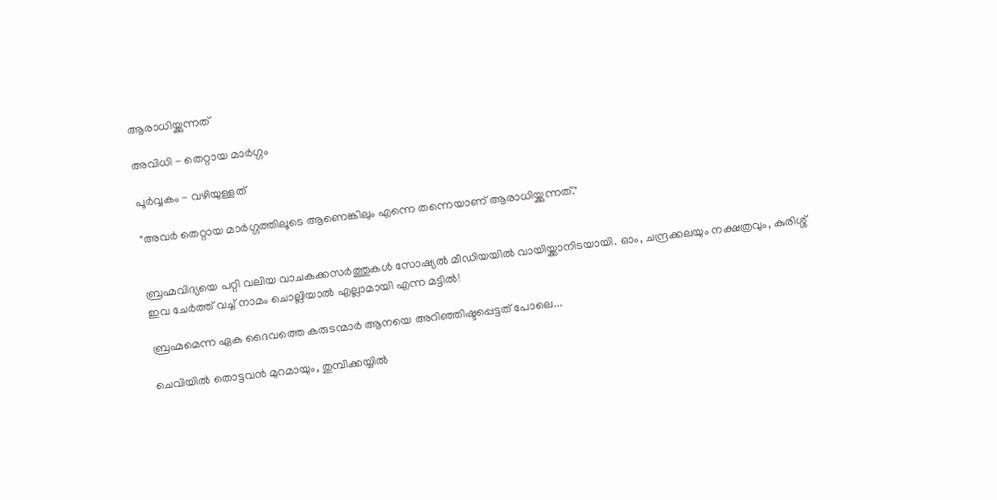ആരാധിയ്ക്കുന്നത്

അവിധി - തെറ്റായ മാർഗ്ഗം

പൂർവ്വകം - വഴിയുള്ളത്

"അവർ തെറ്റായ മാർഗ്ഗത്തിലൂടെ ആണെങ്കിലും എന്നെ തന്നെയാണ് ആരാധിയ്ക്കുന്നത്."


ബ്രഹ്മവിദ്യയെ പറ്റി വലിയ വാചകക്കസർത്തുകൾ സോഷ്യൽ മീഡിയയിൽ വായിയ്ക്കാനിടയായി. ഓം, ചന്ദ്രക്കലയും നക്ഷത്രവും, കുരിശ്ശ് ഇവ ചേർത്ത് വച്ച് നാമം ചൊല്ലിയാൽ എല്ലാമായി എന്ന മട്ടിൽ!

ബ്രഹ്മമെന്ന ഏക ദൈവത്തെ കരുടന്മാർ ആനയെ അറിഞ്ഞിഷ്ടപ്പെട്ടത് പോലെ...

ചെവിയിൽ തൊട്ടവൻ മുറമായും, തുമ്പിക്കയ്യിൽ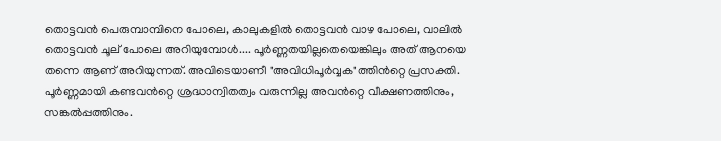തൊട്ടവൻ പെരുമ്പാമ്പിനെ പോലെ, കാലുകളിൽ തൊട്ടവൻ വാഴ പോലെ, വാലിൽ തൊട്ടവൻ ചൂല് പോലെ അറിയുമ്പോൾ.... പൂർണ്ണതയില്ലതെയെങ്കിലും അത് ആനയെ തന്നെ ആണ് അറിയുന്നത്. അവിടെയാണീ "അവിധിപൂർവ്വക"ത്തിൻറ്റെ പ്രസക്തി. പൂർണ്ണമായി കണ്ടവൻറ്റെ ശ്രദ്ധാന്വിതത്വം വരുന്നില്ല അവൻറ്റെ വീക്ഷണത്തിനും, സങ്കൽപ്പത്തിനും.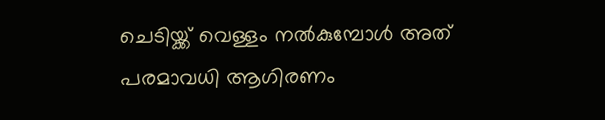ചെടിയ്ക്ക് വെള്ളം നൽകുമ്പോൾ അത് പരമാവധി ആഗിരണം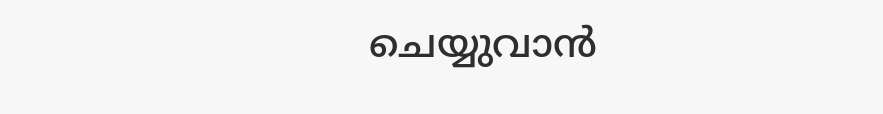ചെയ്യുവാൻ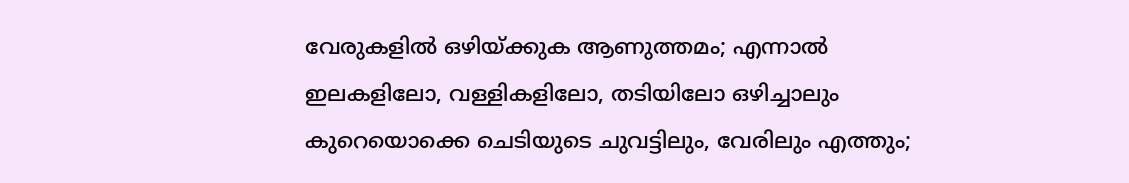വേരുകളിൽ ഒഴിയ്ക്കുക ആണുത്തമം; എന്നാൽ ഇലകളിലോ, വള്ളികളിലോ, തടിയിലോ ഒഴിച്ചാലും കുറെയൊക്കെ ചെടിയുടെ ചുവട്ടിലും, വേരിലും എത്തും;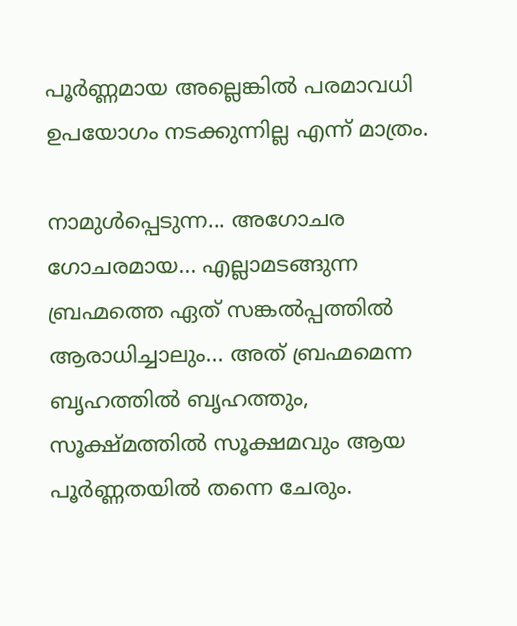പൂർണ്ണമായ അല്ലെങ്കിൽ പരമാവധി ഉപയോഗം നടക്കുന്നില്ല എന്ന് മാത്രം.

നാമുൾപ്പെടുന്ന... അഗോചര ഗോചരമായ... എല്ലാമടങ്ങുന്ന ബ്രഹ്മത്തെ ഏത് സങ്കൽപ്പത്തിൽ ആരാധിച്ചാലും... അത് ബ്രഹ്മമെന്ന ബൃഹത്തിൽ ബൃഹത്തും, സൂക്ഷ്മത്തിൽ സൂക്ഷമവും ആയ പൂർണ്ണതയിൽ തന്നെ ചേരും.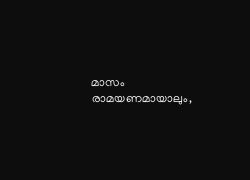മാസം രാമയണമായാലും,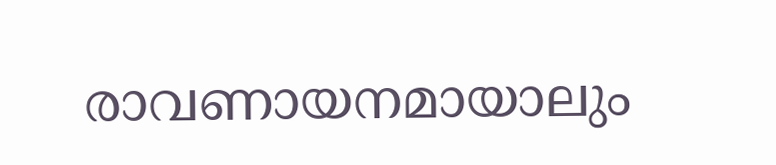രാവണായനമായാലും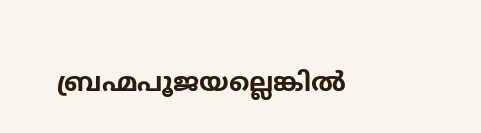ബ്രഹ്മപൂജയല്ലെങ്കിൽ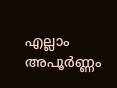എല്ലാം അപൂർണ്ണം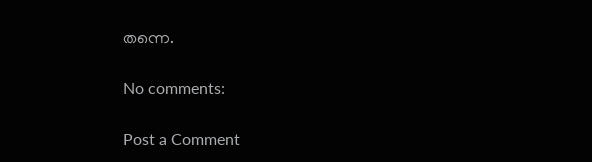തന്നെ.

No comments:

Post a Comment